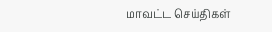மாவட்ட செய்திகள்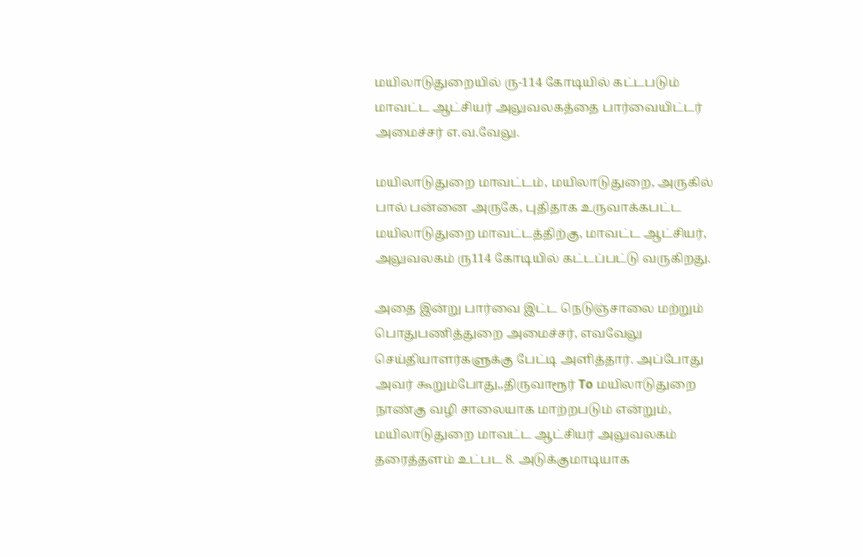மயிலாடுதுறையில் ரு-114 கோடியில் கட்டபடும் மாவட்ட ஆட்சியர் அலுவலகத்தை பார்வையிட்டர் அமைச்சர் எ.வ.வேலு.

மயிலாடுதுறை மாவட்டம், மயிலாடுதுறை, அருகில் பால் பன்னை அருகே, புதிதாக உருவாக்கபட்ட மயிலாடுதுறை மாவட்டத்திற்கு, மாவட்ட ஆட்சியர், அலுவலகம் ரு114 கோடியில் கட்டப்பட்டு வருகிறது.

அதை இன்று பார்வை இட்ட நெடுஞ்சாலை மற்றும் பொதுபணித்துறை அமைச்சர், எவவேலு செய்தியாளர்களுக்கு பேட்டி அளித்தார். அப்போது அவர் கூறும்போது,,திருவாரூர் To மயிலாடுதுறை நாண்கு வழி சாலையாக மாற்றபடும் என்றும், மயிலாடுதுறை மாவட்ட ஆட்சியர் அலுவலகம் தரைத்தளம் உட்பட 8. அடுக்குமாடியாக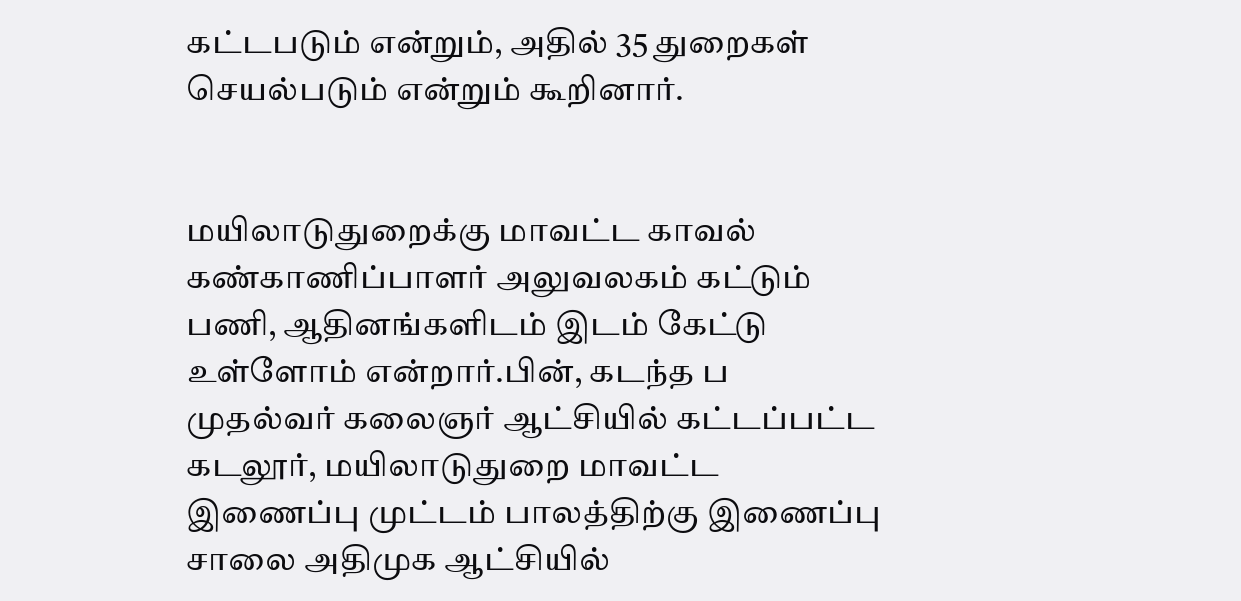கட்டபடும் என்றும், அதில் 35 துறைகள் செயல்படும் என்றும் கூறினார்.


மயிலாடுதுறைக்கு மாவட்ட காவல் கண்காணிப்பாளர் அலுவலகம் கட்டும் பணி, ஆதினங்களிடம் இடம் கேட்டு உள்ளோம் என்றார்.பின், கடந்த ப முதல்வர் கலைஞர் ஆட்சியில் கட்டப்பட்ட கடலூர், மயிலாடுதுறை மாவட்ட இணைப்பு முட்டம் பாலத்திற்கு இணைப்பு சாலை அதிமுக ஆட்சியில்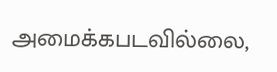அமைக்கபடவில்லை,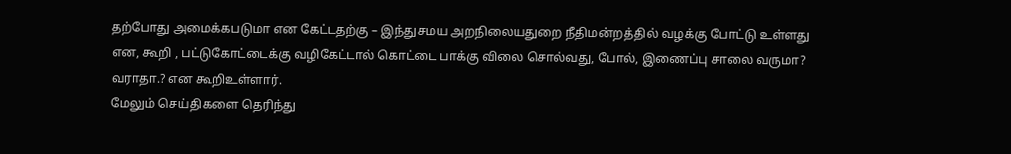தற்போது அமைக்கபடுமா என கேட்டதற்கு – இந்துசமய அறநிலையதுறை நீதிமன்றத்தில் வழக்கு போட்டு உள்ளது என, கூறி , பட்டுகோட்டைக்கு வழிகேட்டால் கொட்டை பாக்கு விலை சொல்வது, போல், இணைப்பு சாலை வருமா? வராதா.? என கூறிஉள்ளார்.
மேலும் செய்திகளை தெரிந்து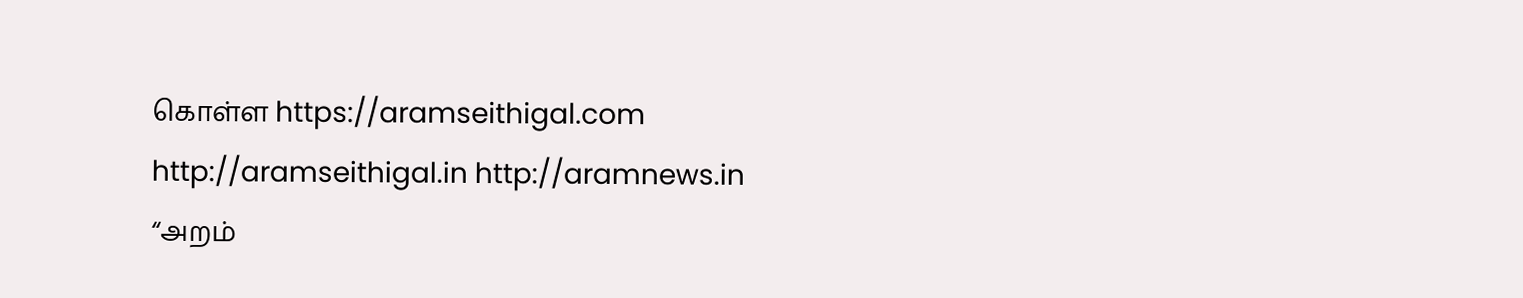கொள்ள https://aramseithigal.com http://aramseithigal.in http://aramnews.in “அறம்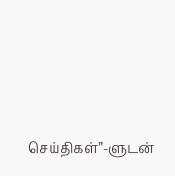செய்திகள்”-ளுடன்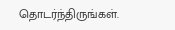தொடர்ந்திருங்கள்.